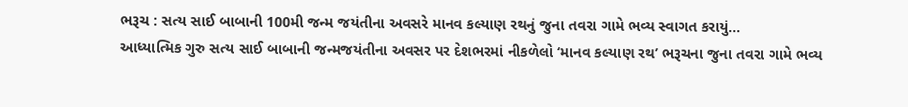ભરૂચ : સત્ય સાઈ બાબાની 100મી જન્મ જયંતીના અવસરે માનવ કલ્યાણ રથનું જુના તવરા ગામે ભવ્ય સ્વાગત કરાયું…
આધ્યાત્મિક ગુરુ સત્ય સાઈ બાબાની જન્મજયંતીના અવસર પર દેશભરમાં નીકળેલો ‘માનવ કલ્યાણ રથ’ ભરૂચના જુના તવરા ગામે ભવ્ય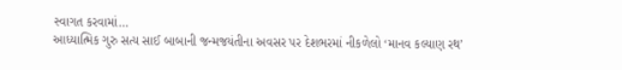સ્વાગત કરવામાં…
આધ્યાત્મિક ગુરુ સત્ય સાઈ બાબાની જન્મજયંતીના અવસર પર દેશભરમાં નીકળેલો ‘માનવ કલ્યાણ રથ’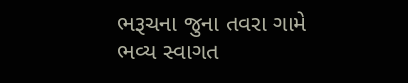ભરૂચના જુના તવરા ગામે ભવ્ય સ્વાગત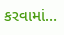કરવામાં…